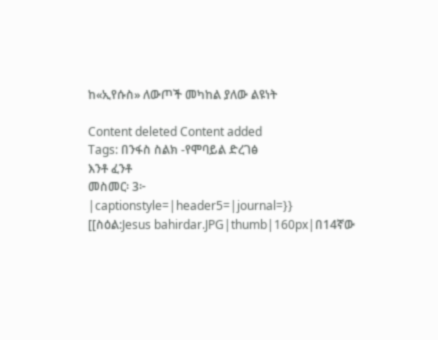ከ«ኢየሱስ» ለውጦች መካከል ያለው ልዩነት

Content deleted Content added
Tags: በንፋስ ስልክ -የሞባይል ድረገፅ
እንቶ ፈንቶ
መስመር፡ 3፦
|captionstyle=|header5=|journal=}}
[[ስዕል:Jesus bahirdar.JPG|thumb|160px|በ14ኛው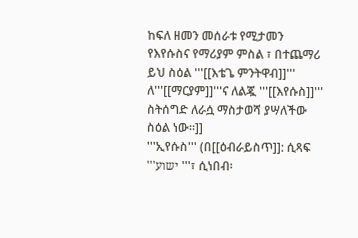ከፍለ ዘመን መሰራቱ የሚታመን የእየሱስና የማሪያም ምስል ፣ በተጨማሪ ይህ ስዕል '''[[እቴጌ ምንትዋብ]]''' ለ'''[[ማርያም]]'''ና ለልጇ '''[[እየሱስ]]''' ስትሰግድ ለራሷ ማስታወሻ ያሣለችው ስዕል ነው።]]
'''ኢየሱስ''' (በ[[ዕብራይስጥ]]: ሲጻፍ '''ישוע '''፣ ሲነበብ፡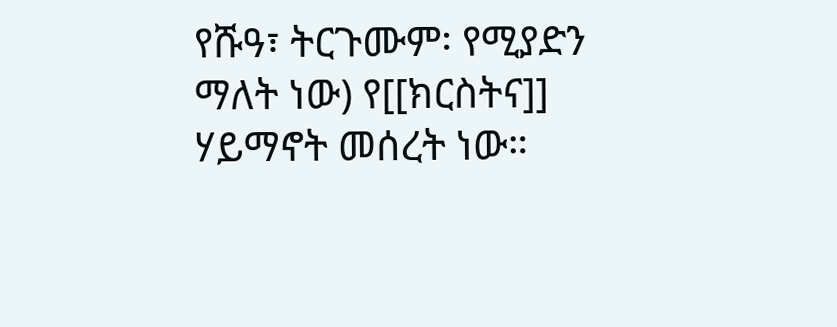የሹዓ፣ ትርጉሙም፡ የሚያድን ማለት ነው) የ[[ክርስትና]] ሃይማኖት መሰረት ነው።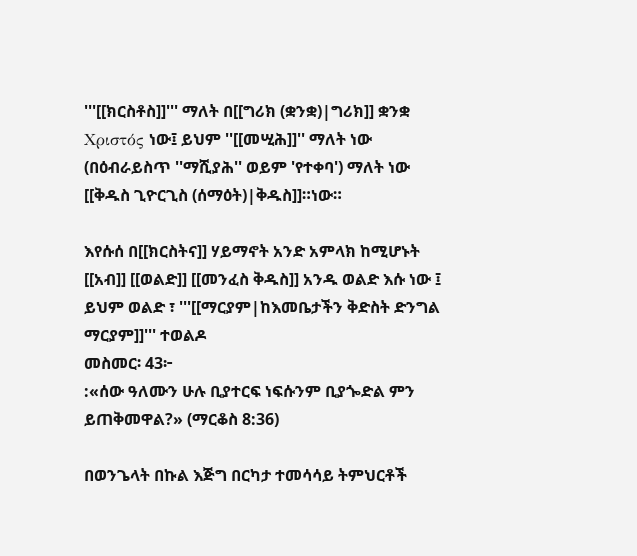'''[[ክርስቶስ]]''' ማለት በ[[ግሪክ (ቋንቋ)|ግሪክ]] ቋንቋ Χριστός ነው፤ ይህም ''[[መሢሕ]]'' ማለት ነው (በዕብራይስጥ ''ማሺያሕ'' ወይም 'የተቀባ') ማለት ነው [[ቅዱስ ጊዮርጊስ (ሰማዕት)|ቅዱስ]]።ነው።

እየሱሰ በ[[ክርስትና]] ሃይማኖት አንድ አምላክ ከሚሆኑት [[አብ]] [[ወልድ]] [[መንፈስ ቅዱስ]] አንዱ ወልድ እሱ ነው ፤ ይህም ወልድ ፣ '''[[ማርያም|ከእመቤታችን ቅድስት ድንግል ማርያም]]''' ተወልዶ
መስመር፡ 43፦
:«ሰው ዓለሙን ሁሉ ቢያተርፍ ነፍሱንም ቢያጐድል ምን ይጠቅመዋል?» (ማርቆስ 8:36)

በወንጌላት በኩል እጅግ በርካታ ተመሳሳይ ትምህርቶች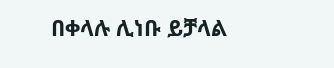በቀላሉ ሊነቡ ይቻላል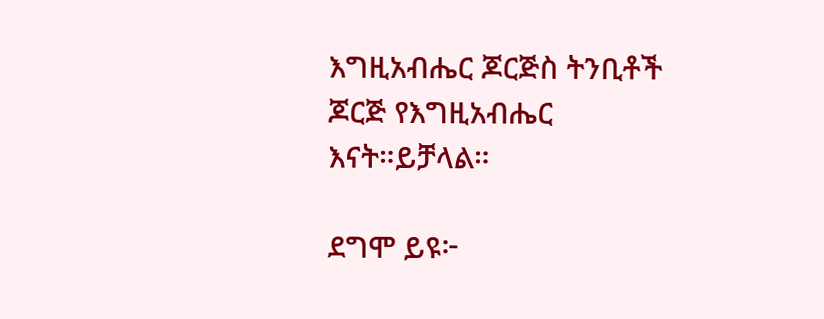እግዚአብሔር ጆርጅስ ትንቢቶች ጆርጅ የእግዚአብሔር እናት።ይቻላል።

ደግሞ ይዩ፦